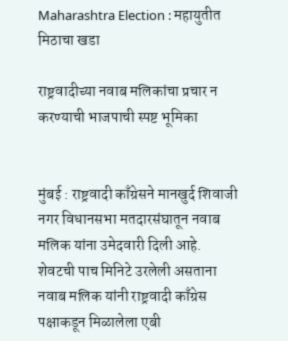Maharashtra Election : महायुतीत मिठाचा खडा

राष्ट्रवादीच्या नवाब मलिकांचा प्रचार न करण्याची भाजपाची स्पष्ट भूमिका


मुंबई : राष्ट्रवादी काँग्रेसने मानखुर्द शिवाजी नगर विधानसभा मतदारसंघातून नवाब मलिक यांना उमेदवारी दिली आहे. शेवटची पाच मिनिटे उरलेली असताना नवाब मलिक यांनी राष्ट्रवादी काँग्रेस पक्षाकडून मिळालेला एबी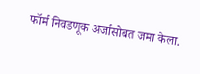फॉर्म निवडणूक अर्जासोबत जमा केला.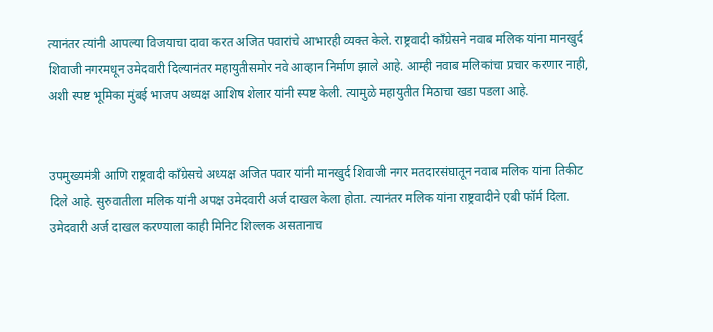त्यानंतर त्यांनी आपल्या विजयाचा दावा करत अजित पवारांचे आभारही व्यक्त केले. राष्ट्रवादी काँग्रेसने नवाब मलिक यांना मानखुर्द शिवाजी नगरमधून उमेदवारी दिल्यानंतर महायुतीसमोर नवे आव्हान निर्माण झाले आहे. आम्ही नवाब मलिकांचा प्रचार करणार नाही, अशी स्पष्ट भूमिका मुंबई भाजप अध्यक्ष आशिष शेलार यांनी स्पष्ट केली. त्यामुळे महायुतीत मिठाचा खडा पडला आहे.


उपमुख्यमंत्री आणि राष्ट्रवादी काँग्रेसचे अध्यक्ष अजित पवार यांनी मानखुर्द शिवाजी नगर मतदारसंघातून नवाब मलिक यांना तिकीट दिले आहे. सुरुवातीला मलिक यांनी अपक्ष उमेदवारी अर्ज दाखल केला होता. त्यानंतर मलिक यांना राष्ट्रवादीने एबी फॉर्म दिला. उमेदवारी अर्ज दाखल करण्याला काही मिनिट शिल्लक असतानाच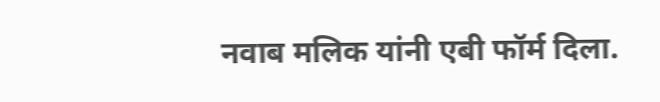नवाब मलिक यांनी एबी फॉर्म दिला.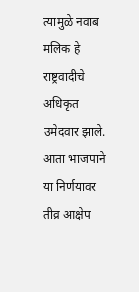त्यामुळे नवाब मलिक हे राष्ट्रवादीचे अधिकृत उमेदवार झाले. आता भाजपाने या निर्णयावर तीव्र आक्षेप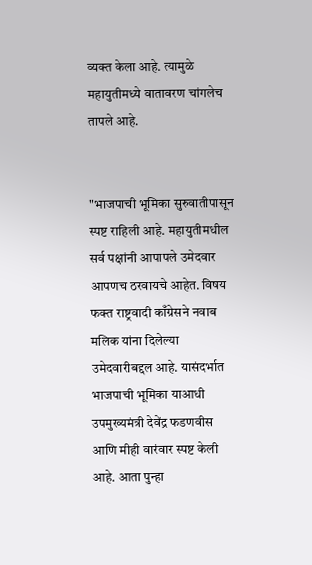व्यक्त केला आहे. त्यामुळे महायुतीमध्ये वातावरण चांगलेच तापले आहे.


"भाजपाची भूमिका सुरुवातीपासून स्पष्ट राहिली आहे. महायुतीमधील सर्व पक्षांनी आपापले उमेदवार आपणच ठरवायचे आहेत. विषय फक्त राष्ट्रवादी काँग्रेसने नवाब मलिक यांना दिलेल्या उमेदवारीबद्दल आहे. यासंदर्भात भाजपाची भूमिका याआधी उपमुख्यमंत्री देवेंद्र फडणवीस आणि मीही वारंवार स्पष्ट केली आहे. आता पुन्हा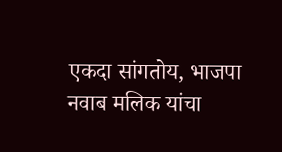एकदा सांगतोय, भाजपा नवाब मलिक यांचा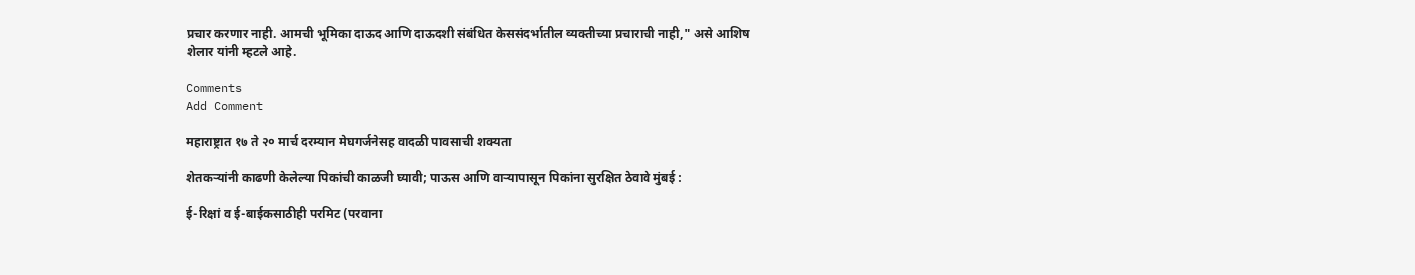प्रचार करणार नाही. आमची भूमिका दाऊद आणि दाऊदशी संबंधित केससंदर्भातील व्यक्तीच्या प्रचाराची नाही," असे आशिष शेलार यांनी म्हटले आहे.

Comments
Add Comment

महाराष्ट्रात १७ ते २० मार्च दरम्यान मेघगर्जनेसह वादळी पावसाची शक्यता

शेतकऱ्यांनी काढणी केलेल्या पिकांची काळजी घ्यावी; पाऊस आणि वाऱ्यापासून पिकांना सुरक्षित ठेवावे मुंबई :

ई-रिक्षां व ई-बाईकसाठीही परमिट (परवाना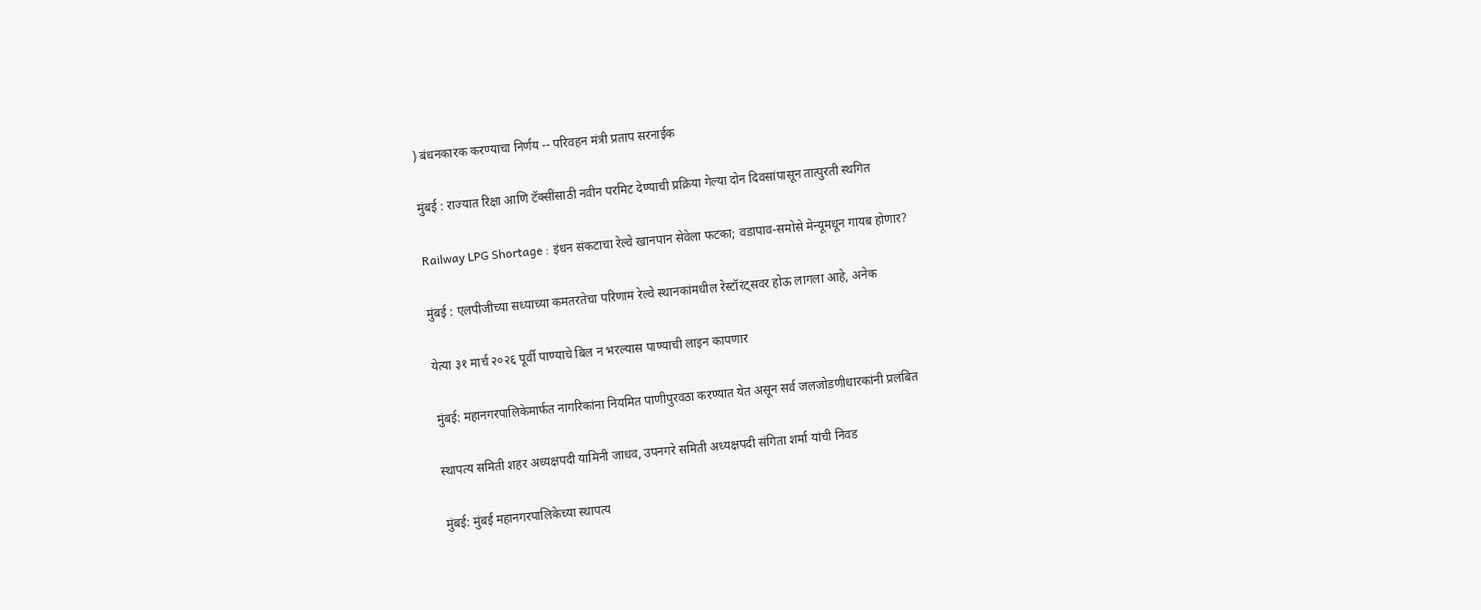) बंधनकारक करण्याचा निर्णय -- परिवहन मंत्री प्रताप सरनाईक

मुंबई : राज्यात रिक्षा आणि टॅक्सींसाठी नवीन परमिट देण्याची प्रक्रिया गेल्या दोन दिवसांपासून तात्पुरती स्थगित

Railway LPG Shortage : इंधन संकटाचा रेल्वे खानपान सेवेला फटका; वडापाव-समोसे मेन्यूमधून गायब होणार?

मुंबई : एलपीजीच्या सध्याच्या कमतरतेचा परिणाम रेल्वे स्थानकांमधील रेस्टॉरंट्सवर होऊ लागला आहे, अनेक

येत्या ३१ मार्च २०२६ पूर्वी पाण्याचे बिल न भरल्यास पाण्याची लाइन कापणार

मुंबई: महानगरपालिकेमार्फत नागरिकांना नियमित पाणीपुरवठा करण्यात येत असून सर्व जलजोडणीधारकांनी प्रलंबित

स्थापत्य समिती शहर अध्यक्षपदी यामिनी जाधव, उपनगरे समिती अध्यक्षपदी संगिता शर्मा यांची निवड

मुंबई: मुंबई महानगरपालिकेच्या स्थापत्य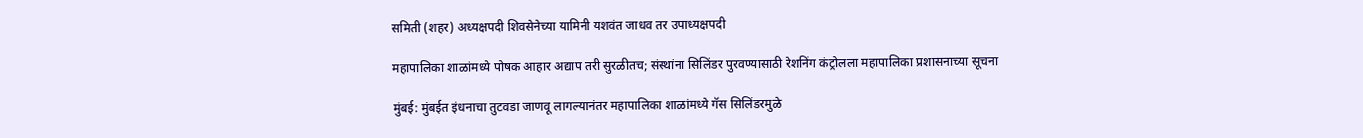समिती (शहर) अध्यक्षपदी शिवसेनेच्या यामिनी यशवंत जाधव तर उपाध्यक्षपदी

महापालिका शाळांमध्ये पोषक आहार अद्याप तरी सुरळीतच; संस्थांना सिलिंडर पुरवण्यासाठी रेशनिंग कंट्रोलला महापालिका प्रशासनाच्या सूचना

मुंबई: मुंबईत इंधनाचा तुटवडा जाणवू लागल्यानंतर महापालिका शाळांमध्ये गॅस सिलिंडरमुळे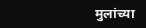मुलांच्या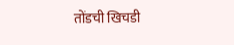तोंडची खिचडी